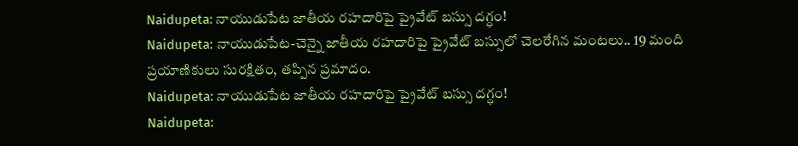Naidupeta: నాయుడుపేట జాతీయ రహదారిపై ప్రైవేట్ బస్సు దగ్ధం!
Naidupeta: నాయుడుపేట-చెన్నై జాతీయ రహదారిపై ప్రైవేట్ బస్సులో చెలరేగిన మంటలు.. 19 మంది ప్రయాణికులు సురక్షితం, తప్పిన ప్రమాదం.
Naidupeta: నాయుడుపేట జాతీయ రహదారిపై ప్రైవేట్ బస్సు దగ్ధం!
Naidupeta: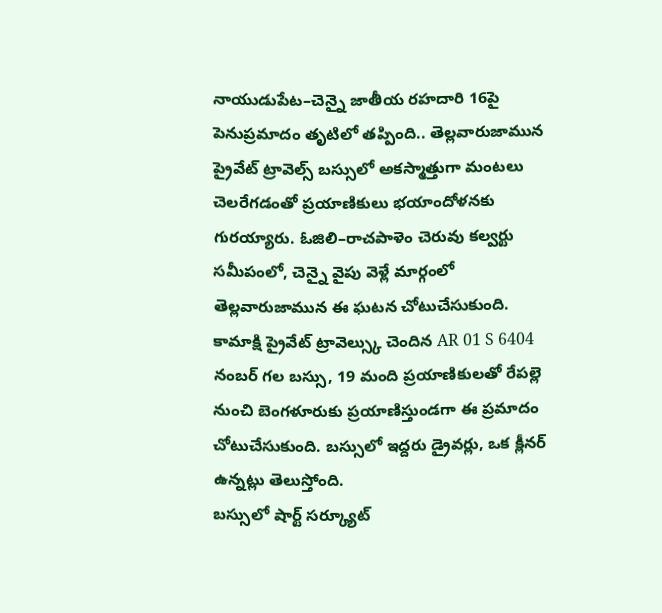నాయుడుపేట–చెన్నై జాతీయ రహదారి 16పై పెనుప్రమాదం తృటిలో తప్పింది.. తెల్లవారుజామున ప్రైవేట్ ట్రావెల్స్ బస్సులో అకస్మాత్తుగా మంటలు చెలరేగడంతో ప్రయాణికులు భయాందోళనకు గురయ్యారు. ఓజిలి–రాచపాళెం చెరువు కల్వర్టు సమీపంలో, చెన్నై వైపు వెళ్లే మార్గంలో తెల్లవారుజామున ఈ ఘటన చోటుచేసుకుంది.
కామాక్షి ప్రైవేట్ ట్రావెల్స్కు చెందిన AR 01 S 6404 నంబర్ గల బస్సు, 19 మంది ప్రయాణికులతో రేపల్లె నుంచి బెంగళూరుకు ప్రయాణిస్తుండగా ఈ ప్రమాదం చోటుచేసుకుంది. బస్సులో ఇద్దరు డ్రైవర్లు, ఒక క్లీనర్ ఉన్నట్లు తెలుస్తోంది.
బస్సులో షార్ట్ సర్క్యూట్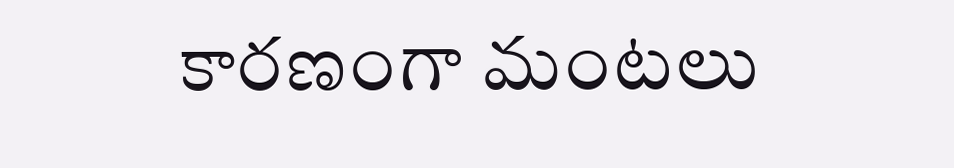కారణంగా మంటలు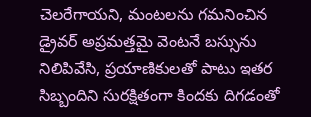చెలరేగాయని, మంటలను గమనించిన డ్రైవర్ అప్రమత్తమై వెంటనే బస్సును నిలిపివేసి, ప్రయాణికులతో పాటు ఇతర సిబ్బందిని సురక్షితంగా కిందకు దిగడంతో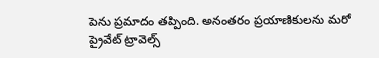పెను ప్రమాదం తప్పింది. అనంతరం ప్రయాణికులను మరో ప్రైవేట్ ట్రావెల్స్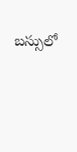బస్సులో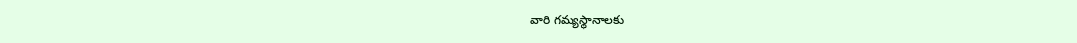వారి గమ్యస్థానాలకు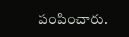పంపించారు.